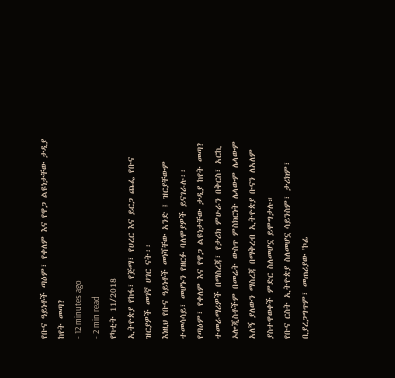የቡና ዓይነቶች ጣዕም፣ የቀለም እና የዋጋ ልዩነታቸው ታዲያ ከየት መጣ?
- 12 minutes ago
- 2 min read
የካቲት 11/2018
ኢትዮጵያ የከፋ፣ የጅማ፣ የሀረር እና ይርጋ ጨፌ የቡና ዝርያዎች መገኛ ሀገር ናት፡፡
እነዚህ የቡና ዓይነቶች መነሻቸው አንድ ፤ ዝርያቸውም ተመሳሳይ፣ መሆኑን የዘርፉ ባለሞያዎች ይናገራሉ፡፡
የጣዕም፣ የቀለም እና የዋጋ ልዩነታቸው ታዲያ ከየት መጣ?
ተመራማሪዎች በማስረጃ፣ የታሪክ ምሁራን በቅርስ፣ አርኪ ኦሎጂስቶችም በመሬት ውስጥ ምስክርነት ሌላውም ሌላውም አለኝ ያለውን ማስረጃ በማቅረብ ኢትዮጵያ ቡናን ለአለም ያስተዋወቀች ምድር ስለመሆኗ ይሞግታሉ።
የቡና ርስት ኢትዮጵያ ስለመሆኗ ሳይንስም፣ ታሪክም፣ ቢያረጋግጥም፣ መጠሪያው 'ኮፊ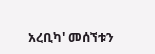አረቢካ' መሰኘቱን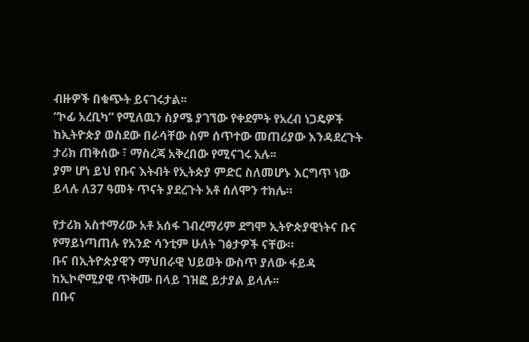ብዙዎች በቁጭት ይናገሩታል፡፡
“ኮፊ አረቢካ” የሚለዉን ስያሜ ያገኘው የቀደምት የአረብ ነጋዴዎች ከኢትዮጵያ ወስደው በራሳቸው ስም ሰጥተው መጠሪያው እንዳደረጉት ታሪክ ጠቅሰው ፣ ማስረጃ አቅረበው የሚናገሩ አሉ፡፡
ያም ሆነ ይህ የቡና እትብት የኢትጵያ ምድር ስለመሆኑ እርግጥ ነው ይላሉ ለ37 ዓመት ጥናት ያደረጉት አቶ ሰለሞን ተክሌ።

የታሪክ አስተማሪው አቶ አሰፋ ገብረማሪም ደግሞ ኢትዮጵያዊነትና ቡና የማይነጣጠሉ የአንድ ሳንቲም ሁለት ገፅታዎች ናቸው።
ቡና በኢትዮጵያዊን ማህበራዊ ህይወት ውስጥ ያለው ፋይዳ ከኢኮኖሚያዊ ጥቅሙ በላይ ገዝፎ ይታያል ይላሉ፡፡
በቡና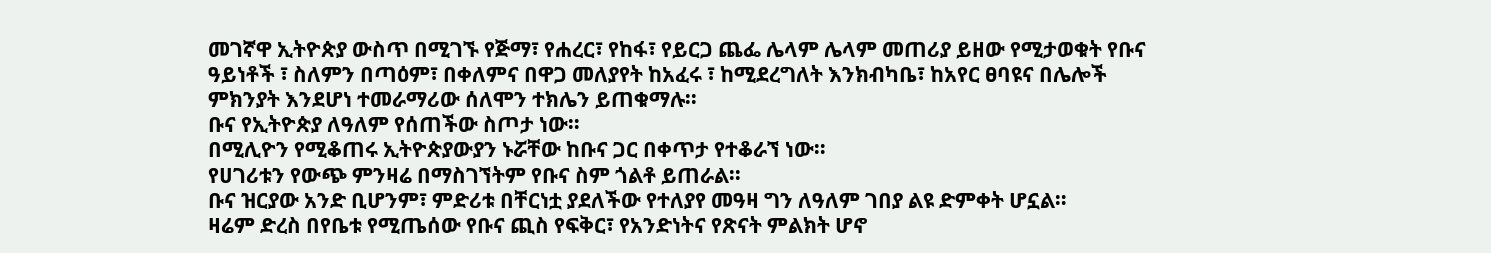መገኛዋ ኢትዮጵያ ውስጥ በሚገኙ የጅማ፣ የሐረር፣ የከፋ፣ የይርጋ ጨፌ ሌላም ሌላም መጠሪያ ይዘው የሚታወቁት የቡና ዓይነቶች ፣ ስለምን በጣዕም፣ በቀለምና በዋጋ መለያየት ከአፈሩ ፣ ከሚደረግለት እንክብካቤ፣ ከአየር ፀባዩና በሌሎች ምክንያት እንደሆነ ተመራማሪው ሰለሞን ተክሌን ይጠቁማሉ፡፡
ቡና የኢትዮጵያ ለዓለም የሰጠችው ስጦታ ነው።
በሚሊዮን የሚቆጠሩ ኢትዮጵያውያን ኑሯቸው ከቡና ጋር በቀጥታ የተቆራኘ ነው።
የሀገሪቱን የውጭ ምንዛሬ በማስገኘትም የቡና ስም ጎልቶ ይጠራል፡፡
ቡና ዝርያው አንድ ቢሆንም፣ ምድሪቱ በቸርነቷ ያደለችው የተለያየ መዓዛ ግን ለዓለም ገበያ ልዩ ድምቀት ሆኗል።
ዛሬም ድረስ በየቤቱ የሚጤሰው የቡና ጪስ የፍቅር፣ የአንድነትና የጽናት ምልክት ሆኖ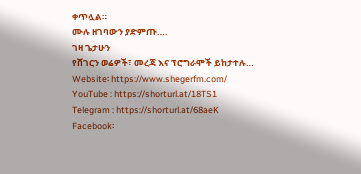ቀጥሏል።
ሙሉ ዘገባውን ያድምጡ….
ገዛ ጌታሁን
የሸገርን ወሬዎች፣ መረጃ እና ፕሮግራሞች ይከታተሉ…
Website፡ https://www.shegerfm.com/
YouTube : https://shorturl.at/18TS1
Telegram : https://shorturl.at/68aeK
Facebook፡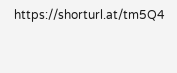https://shorturl.at/tm5Q4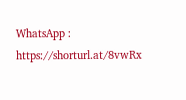WhatsApp : https://shorturl.at/8vwRx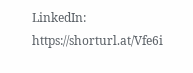LinkedIn: https://shorturl.at/Vfe6i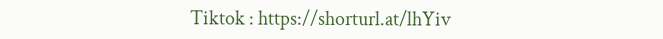Tiktok : https://shorturl.at/lhYiv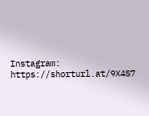Instagram: https://shorturl.at/9X4S7